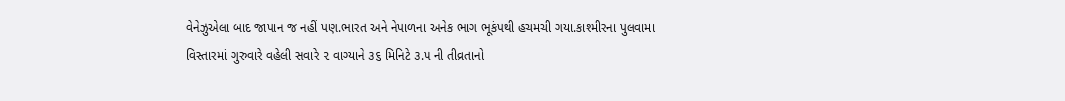વેનેઝુએલા બાદ જાપાન જ નહીં પણ.ભારત અને નેપાળના અનેક ભાગ ભૂકંપથી હચમચી ગયા.કાશ્મીરના પુલવામા વિસ્તારમાં ગુરુવારે વહેલી સવારે ૨ વાગ્યાને ૩૬ મિનિટે ૩.૫ ની તીવ્રતાનો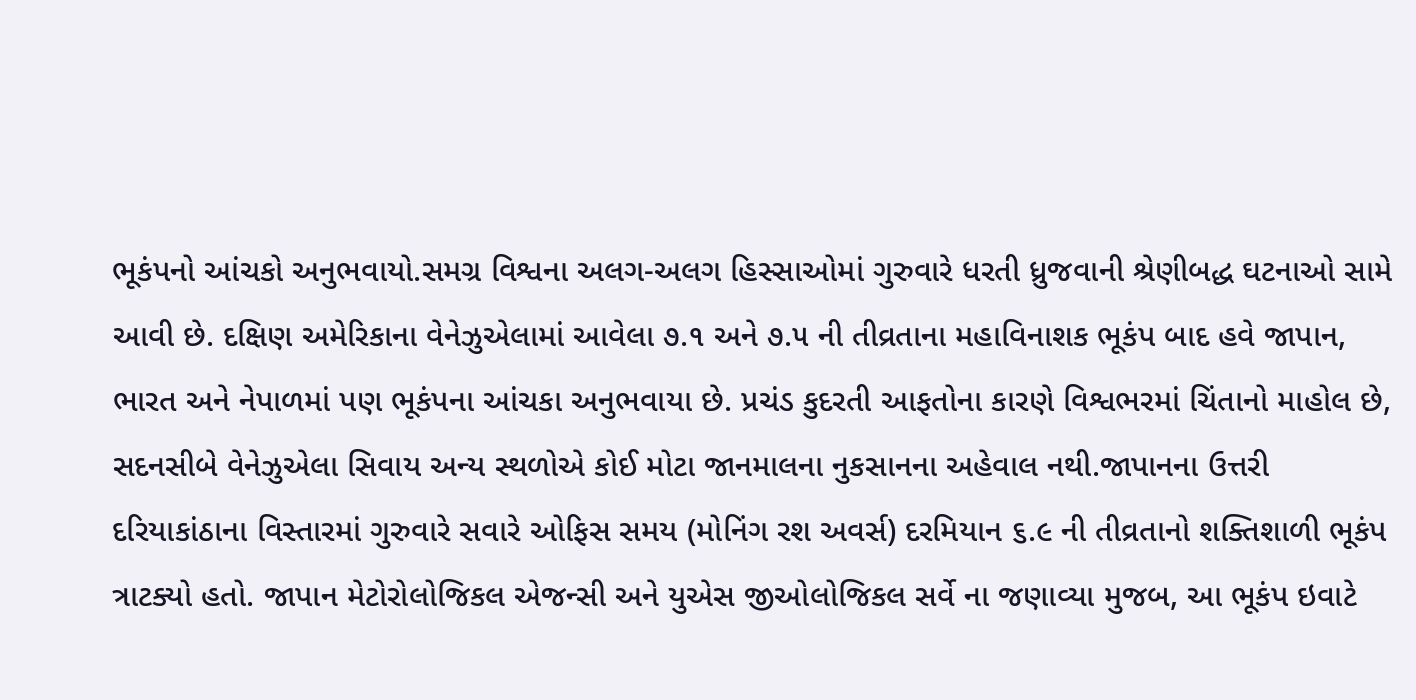ભૂકંપનો આંચકો અનુભવાયો.સમગ્ર વિશ્વના અલગ-અલગ હિસ્સાઓમાં ગુરુવારે ધરતી ધ્રુજવાની શ્રેણીબદ્ધ ઘટનાઓ સામે આવી છે. દક્ષિણ અમેરિકાના વેનેઝુએલામાં આવેલા ૭.૧ અને ૭.૫ ની તીવ્રતાના મહાવિનાશક ભૂકંપ બાદ હવે જાપાન, ભારત અને નેપાળમાં પણ ભૂકંપના આંચકા અનુભવાયા છે. પ્રચંડ કુદરતી આફતોના કારણે વિશ્વભરમાં ચિંતાનો માહોલ છે, સદનસીબે વેનેઝુએલા સિવાય અન્ય સ્થળોએ કોઈ મોટા જાનમાલના નુકસાનના અહેવાલ નથી.જાપાનના ઉત્તરી દરિયાકાંઠાના વિસ્તારમાં ગુરુવારે સવારે ઓફિસ સમય (મોનિંગ રશ અવર્સ) દરમિયાન ૬.૯ ની તીવ્રતાનો શક્તિશાળી ભૂકંપ ત્રાટક્યો હતો. જાપાન મેટોરોલોજિકલ એજન્સી અને યુએસ જીઓલોજિકલ સર્વે ના જણાવ્યા મુજબ, આ ભૂકંપ ઇવાટે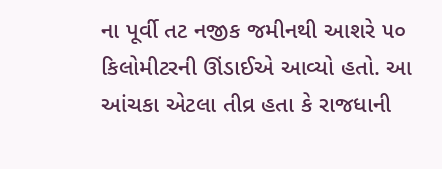ના પૂર્વી તટ નજીક જમીનથી આશરે ૫૦ કિલોમીટરની ઊંડાઈએ આવ્યો હતો. આ આંચકા એટલા તીવ્ર હતા કે રાજધાની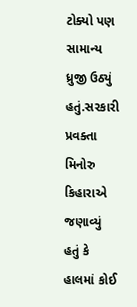ટોક્યો પણ સામાન્ય ધ્રુજી ઉઠ્યું હતું.સરકારી પ્રવક્તા મિનોરુ કિહારાએ જણાવ્યું હતું કે હાલમાં કોઈ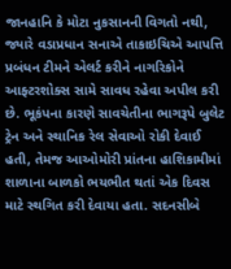જાનહાનિ કે મોટા નુકસાનની વિગતો નથી, જ્યારે વડાપ્રધાન સનાએ તાકાઇચિએ આપત્તિ પ્રબંધન ટીમને એલર્ટ કરીને નાગરિકોને આફ્ટરશોક્સ સામે સાવધ રહેવા અપીલ કરી છે. ભૂકંપના કારણે સાવચેતીના ભાગરૂપે બુલેટ ટ્રેન અને સ્થાનિક રેલ સેવાઓ રોકી દેવાઈ હતી, તેમજ આઓમોરી પ્રાંતના હાશિકામીમાં શાળાના બાળકો ભયભીત થતાં એક દિવસ માટે સ્થગિત કરી દેવાયા હતા. સદનસીબે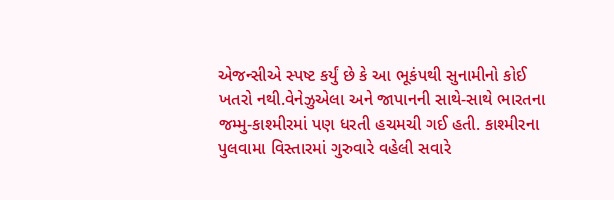એજન્સીએ સ્પષ્ટ કર્યું છે કે આ ભૂકંપથી સુનામીનો કોઈ ખતરો નથી.વેનેઝુએલા અને જાપાનની સાથે-સાથે ભારતના જમ્મુ-કાશ્મીરમાં પણ ધરતી હચમચી ગઈ હતી. કાશ્મીરના પુલવામા વિસ્તારમાં ગુરુવારે વહેલી સવારે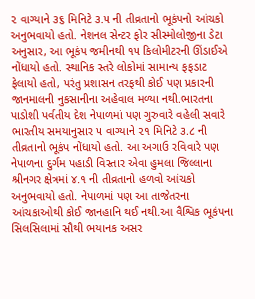૨ વાગ્યાને ૩૬ મિનિટે ૩.૫ ની તીવ્રતાનો ભૂકંપનો આંચકો અનુભવાયો હતો. નેશનલ સેન્ટર ફોર સીસ્મોલોજીના ડેટા અનુસાર, આ ભૂકંપ જમીનથી ૧૫ કિલોમીટરની ઊંડાઈએ નોંધાયો હતો. સ્થાનિક સ્તરે લોકોમાં સામાન્ય ફફડાટ ફેલાયો હતો, પરંતુ પ્રશાસન તરફથી કોઈ પણ પ્રકારની જાનમાલની નુકસાનીના અહેવાલ મળ્યા નથી.ભારતના પાડોશી પર્વતીય દેશ નેપાળમાં પણ ગુરુવારે વહેલી સવારે ભારતીય સમયાનુસાર ૫ વાગ્યાને ૨૧ મિનિટે ૩.૮ ની તીવ્રતાનો ભૂકંપ નોંધાયો હતો. આ અગાઉ રવિવારે પણ નેપાળના દુર્ગમ પહાડી વિસ્તાર એવા હુમલા જિલ્લાના શ્રીનગર ક્ષેત્રમાં ૪.૧ ની તીવ્રતાનો હળવો આંચકો અનુભવાયો હતો. નેપાળમાં પણ આ તાજેતરના આંચકાઓથી કોઈ જાનહાનિ થઈ નથી.આ વૈશ્વિક ભૂકંપના સિલસિલામાં સૌથી ભયાનક અસર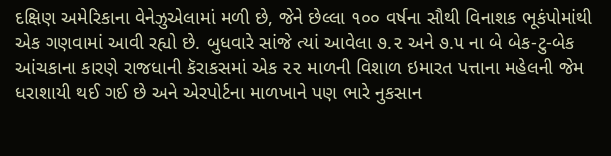દક્ષિણ અમેરિકાના વેનેઝુએલામાં મળી છે, જેને છેલ્લા ૧૦૦ વર્ષના સૌથી વિનાશક ભૂકંપોમાંથી એક ગણવામાં આવી રહ્યો છે. બુધવારે સાંજે ત્યાં આવેલા ૭.૨ અને ૭.૫ ના બે બેક-ટુ-બેક આંચકાના કારણે રાજધાની કૅરાકસમાં એક ૨૨ માળની વિશાળ ઇમારત પત્તાના મહેલની જેમ ધરાશાયી થઈ ગઈ છે અને એરપોર્ટના માળખાને પણ ભારે નુકસાન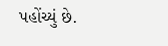પહોંચ્યું છે.